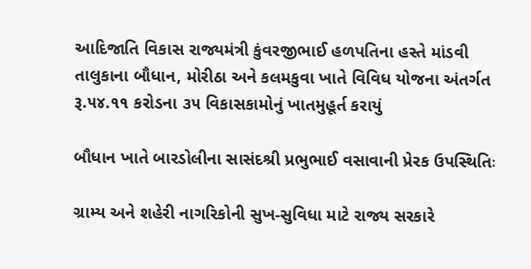આદિજાતિ વિકાસ રાજ્યમંત્રી કુંવરજીભાઈ હળપતિના હસ્તે માંડવી તાલુકાના બૌધાન, મોરીઠા અને કલમકુવા ખાતે વિવિધ યોજના અંતર્ગત રૂ.૫૪.૧૧ કરોડના ૩૫ વિકાસકામોનું ખાતમુહૂર્ત કરાયું

બૌધાન ખાતે બારડોલીના સાસંદશ્રી પ્રભુભાઈ વસાવાની પ્રેરક ઉપસ્થિતિઃ

ગ્રામ્ય અને શહેરી નાગરિકોની સુખ-સુવિધા માટે રાજ્ય સરકારે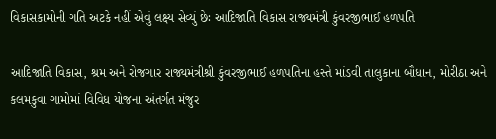વિકાસકામોની ગતિ અટકે નહીં એવું લક્ષ્ય સેવ્યું છેઃ આદિજાતિ વિકાસ રાજ્યમંત્રી કુંવરજીભાઈ હળપતિ

આદિજાતિ વિકાસ, શ્રમ અને રોજગાર રાજ્યમંત્રીશ્રી કુંવરજીભાઈ હળપતિના હસ્તે માંડવી તાલુકાના બૌધાન, મોરીઠા અને કલમકુવા ગામોમાં વિવિધ યોજના અંતર્ગત મંજુર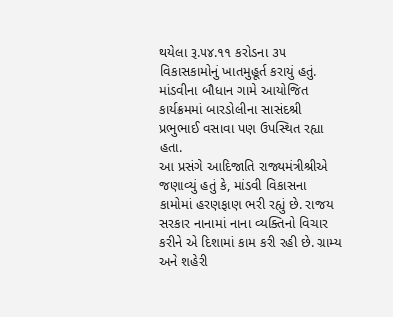થયેલા રૂ.૫૪.૧૧ કરોડના ૩૫ વિકાસકામોનું ખાતમુહૂર્ત કરાયું હતું. માંડવીના બૌધાન ગામે આયોજિત કાર્યક્રમમાં બારડોલીના સાસંદશ્રી પ્રભુભાઈ વસાવા પણ ઉપસ્થિત રહ્યા હતા.
આ પ્રસંગે આદિજાતિ રાજ્યમંત્રીશ્રીએ જણાવ્યું હતું કે, માંડવી વિકાસના કામોમાં હરણફાણ ભરી રહ્યું છે. રાજય સરકાર નાનામાં નાના વ્યક્તિનો વિચાર કરીને એ દિશામાં કામ કરી રહી છે. ગ્રામ્ય અને શહેરી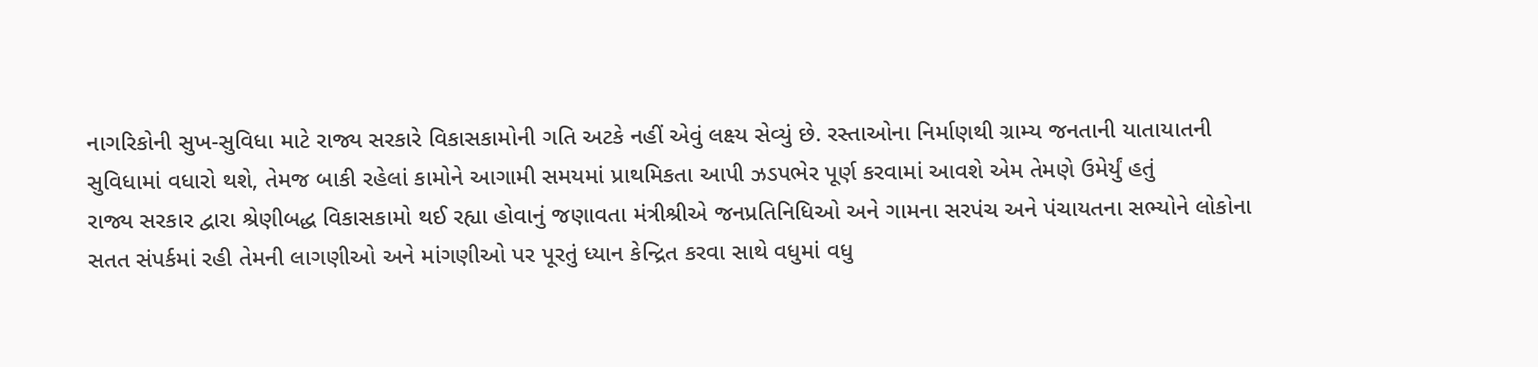નાગરિકોની સુખ-સુવિધા માટે રાજ્ય સરકારે વિકાસકામોની ગતિ અટકે નહીં એવું લક્ષ્ય સેવ્યું છે. રસ્તાઓના નિર્માણથી ગ્રામ્ય જનતાની યાતાયાતની સુવિધામાં વધારો થશે, તેમજ બાકી રહેલાં કામોને આગામી સમયમાં પ્રાથમિકતા આપી ઝડપભેર પૂર્ણ કરવામાં આવશે એમ તેમણે ઉમેર્યું હતું
રાજ્ય સરકાર દ્વારા શ્રેણીબદ્ધ વિકાસકામો થઈ રહ્યા હોવાનું જણાવતા મંત્રીશ્રીએ જનપ્રતિનિધિઓ અને ગામના સરપંચ અને પંચાયતના સભ્યોને લોકોના સતત સંપર્કમાં રહી તેમની લાગણીઓ અને માંગણીઓ પર પૂરતું ધ્યાન કેન્દ્રિત કરવા સાથે વધુમાં વધુ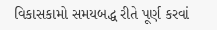વિકાસકામો સમયબદ્ધ રીતે પૂર્ણ કરવાં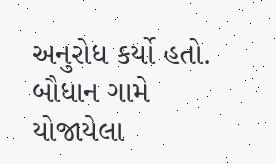અનુરોધ કર્યો હતો.
બૌધાન ગામે યોજાયેલા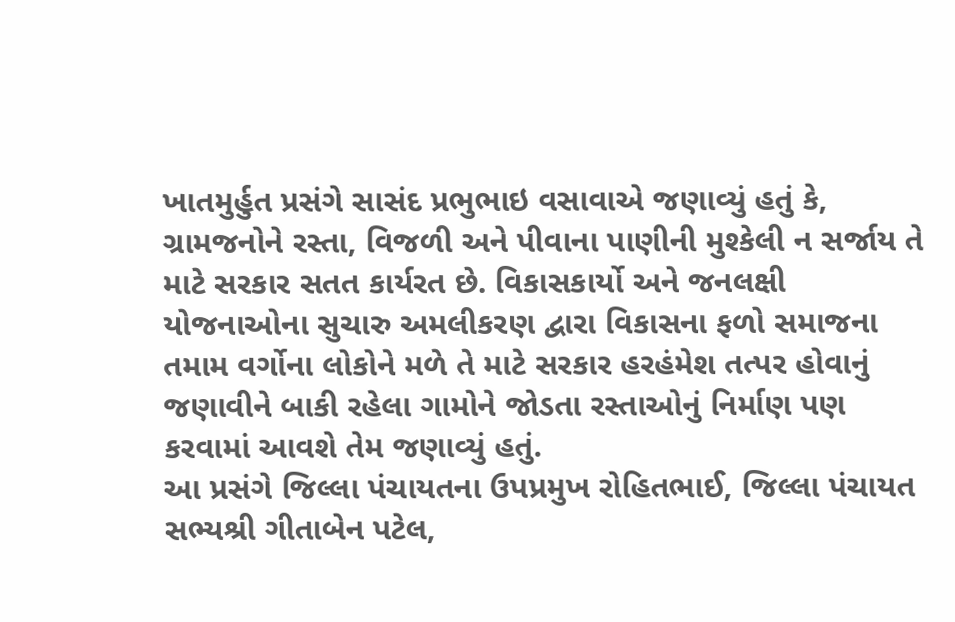ખાતમુર્હુત પ્રસંગે સાસંદ પ્રભુભાઇ વસાવાએ જણાવ્યું હતું કે, ગ્રામજનોને રસ્તા, વિજળી અને પીવાના પાણીની મુશ્કેલી ન સર્જાય તે માટે સરકાર સતત કાર્યરત છે. વિકાસકાર્યો અને જનલક્ષી યોજનાઓના સુચારુ અમલીકરણ દ્વારા વિકાસના ફળો સમાજના તમામ વર્ગોના લોકોને મળે તે માટે સરકાર હરહંમેશ તત્પર હોવાનું જણાવીને બાકી રહેલા ગામોને જોડતા રસ્તાઓનું નિર્માણ પણ કરવામાં આવશે તેમ જણાવ્યું હતું.
આ પ્રસંગે જિલ્લા પંચાયતના ઉપપ્રમુખ રોહિતભાઈ, જિલ્લા પંચાયત સભ્યશ્રી ગીતાબેન પટેલ,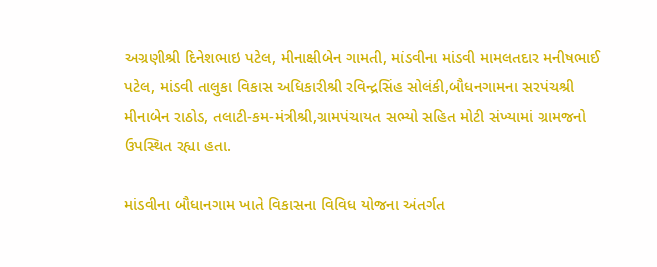અગ્રણીશ્રી દિનેશભાઇ પટેલ, મીનાક્ષીબેન ગામતી, માંડવીના માંડવી મામલતદાર મનીષભાઈ પટેલ, માંડવી તાલુકા વિકાસ અધિકારીશ્રી રવિન્દ્રસિંહ સોલંકી,બૌધનગામના સરપંચશ્રી મીનાબેન રાઠોડ, તલાટી-કમ-મંત્રીશ્રી,ગ્રામપંચાયત સભ્યો સહિત મોટી સંખ્યામાં ગ્રામજનો ઉપસ્થિત રહ્યા હતા.

માંડવીના બૌધાનગામ ખાતે વિકાસના વિવિધ યોજના અંતર્ગત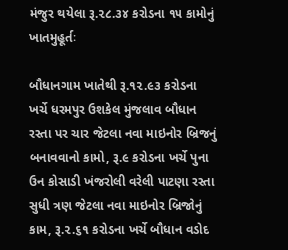મંજુર થયેલા રૂ.૨૮.૩૪ કરોડના ૧૫ કામોનું ખાતમુહૂર્તઃ

બૌધાનગામ ખાતેથી રૂ.૧૨.૯૩ કરોડના ખર્ચે ધરમપુર ઉશકેલ મુંજલાવ બૌધાન રસ્તા પર ચાર જેટલા નવા માઇનોર બ્રિજનું બનાવવાનો કામો, રૂ.૯ કરોડના ખર્ચે પુના ઉન કોસાડી ખંજરોલી વરેલી પાટણા રસ્તા સુધી ત્રણ જેટલા નવા માઇનોર બ્રિજોનું કામ, રૂ.૨.૬૧ કરોડના ખર્ચે બૌધાન વડોદ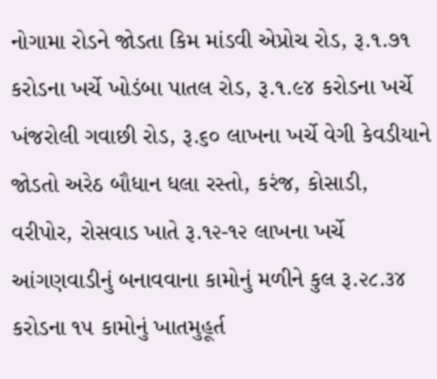નોગામા રોડને જોડતા કિમ માંડવી એપ્રોચ રોડ, રૂ.૧.૭૧ કરોડના ખર્ચે ખોડંબા પાતલ રોડ, રૂ.૧.૯૪ કરોડના ખર્ચે ખંજરોલી ગવાછી રોડ, રૂ.૬૦ લાખના ખર્ચે વેગી કેવડીયાને જોડતો અરેઠ બૌધાન ધલા રસ્તો, કરંજ, કોસાડી, વરીપોર, રોસવાડ ખાતે રૂ.૧૨-૧૨ લાખના ખર્ચે આંગણવાડીનું બનાવવાના કામોનું મળીને કુલ રૂ.૨૮.૩૪ કરોડના ૧૫ કામોનું ખાતમુહૂર્ત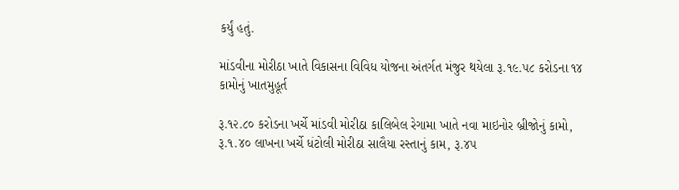કર્યું હતું.

માંડવીના મોરીઠા ખાતે વિકાસના વિવિધ યોજના અંતર્ગત મંજુર થયેલા રૂ.૧૯.૫૮ કરોડના ૧૪ કામોનું ખાતમુહૂર્ત

રૂ.૧૨.૮૦ કરોડના ખર્ચે માંડવી મોરીઠા કાલિબેલ રેગામા ખાતે નવા માઇનોર બ્રીજોનું કામો, રૂ.૧.૪૦ લાખના ખર્ચે ધંટોલી મોરીઠા સાલૈયા રસ્તાનું કામ, રૂ.૪૫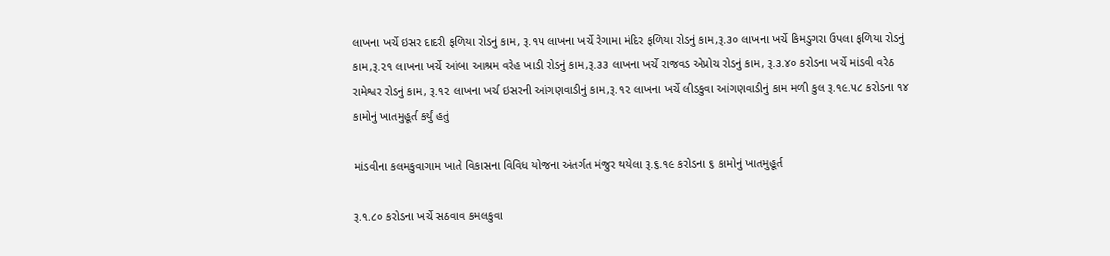લાખના ખર્ચે ઇસર દાદરી ફળિયા રોડનું કામ, રૂ.૧૫ લાખના ખર્ચે રેગામા મંદિર ફળિયા રોડનું કામ,રૂ.૩૦ લાખના ખર્ચે કિમડુગરા ઉપલા ફળિયા રોડનું કામ,રૂ.૨૧ લાખના ખર્ચે આંબા આશ્રમ વરેહ ખાડી રોડનું કામ,રૂ.૩૩ લાખના ખર્ચે રાજવડ એપ્રોચ રોડનું કામ, રૂ.૩.૪૦ કરોડના ખર્ચે માંડવી વરેઠ રામેશ્વર રોડનું કામ, રૂ.૧૨ લાખના ખર્ચ ઇસરની આંગણવાડીનું કામ,રૂ.૧૨ લાખના ખર્ચે લીડકુવા આંગણવાડીનું કામ મળી કુલ રૂ.૧૯.૫૮ કરોડના ૧૪ કામોનું ખાતમુહૂર્ત કર્યું હતું

માંડવીના કલમકુવાગામ ખાતે વિકાસના વિવિધ યોજના અંતર્ગત મંજુર થયેલા રૂ.૬.૧૯ કરોડના ૬ કામોનું ખાતમુહૂર્ત

રૂ.૧.૮૦ કરોડના ખર્ચે સઠવાવ કમલકુવા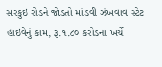સરકુઇ રોડને જોડતો માંડવી ઝંખવાવ સ્ટેટ હાઇવેનું કામ, રૂ.૧.૮૦ કરોડના ખર્ચે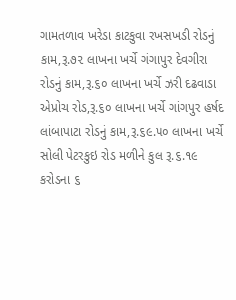ગામતળાવ ખરેડા કાટકુવા રખસખડી રોડનું કામ,રૂ.૭૨ લાખના ખર્ચે ગંગાપુર દેવગીરા રોડનું કામ,રૂ.૬૦ લાખના ખર્ચે ઝરી દઢવાડા એપ્રોચ રોડ,રૂ.૬૦ લાખના ખર્ચે ગાંગપુર હર્ષદ લાંબાપાટા રોડનું કામ,રૂ.૬૯.૫૦ લાખના ખર્ચે સોલી પેટરકુઇ રોડ મળીને કુલ રૂ.૬.૧૯ કરોડના ૬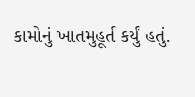કામોનું ખાતમુહૂર્ત કર્યું હતું.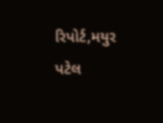રિપોર્ટ,મયુર પટેલ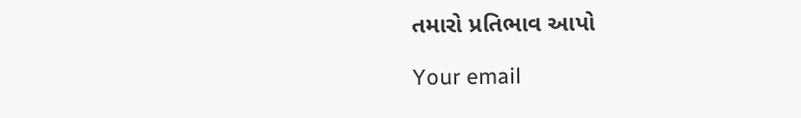તમારો પ્રતિભાવ આપો

Your email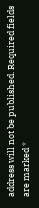address will not be published. Required fields are marked *